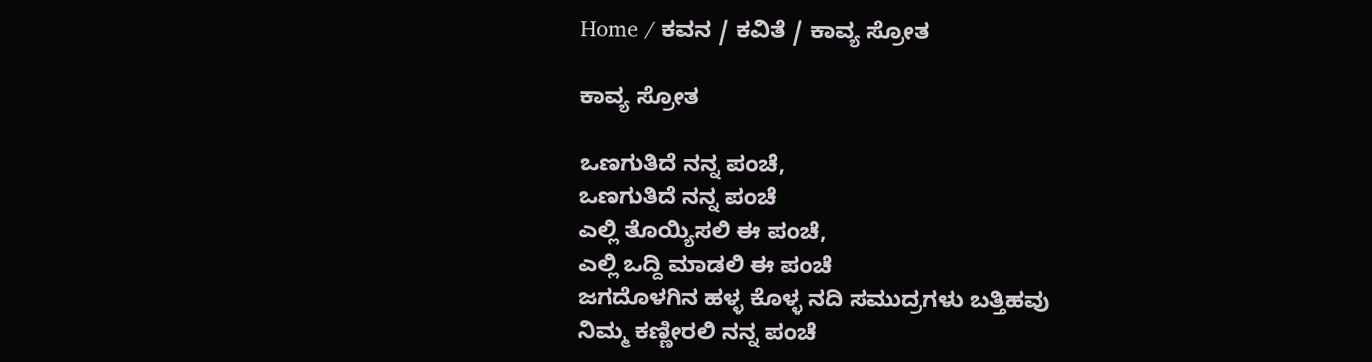Home / ಕವನ / ಕವಿತೆ / ಕಾವ್ಯ ಸ್ರೋತ

ಕಾವ್ಯ ಸ್ರೋತ

ಒಣಗುತಿದೆ ನನ್ನ ಪಂಚೆ,
ಒಣಗುತಿದೆ ನನ್ನ ಪಂಚೆ
ಎಲ್ಲಿ ತೊಯ್ಯಿಸಲಿ ಈ ಪಂಚೆ,
ಎಲ್ಲಿ ಒದ್ದಿ ಮಾಡಲಿ ಈ ಪಂಚೆ
ಜಗದೊಳಗಿನ ಹಳ್ಳ ಕೊಳ್ಳ ನದಿ ಸಮುದ್ರಗಳು ಬತ್ತಿಹವು
ನಿಮ್ಮ ಕಣ್ಣೀರಲಿ ನನ್ನ ಪಂಚೆ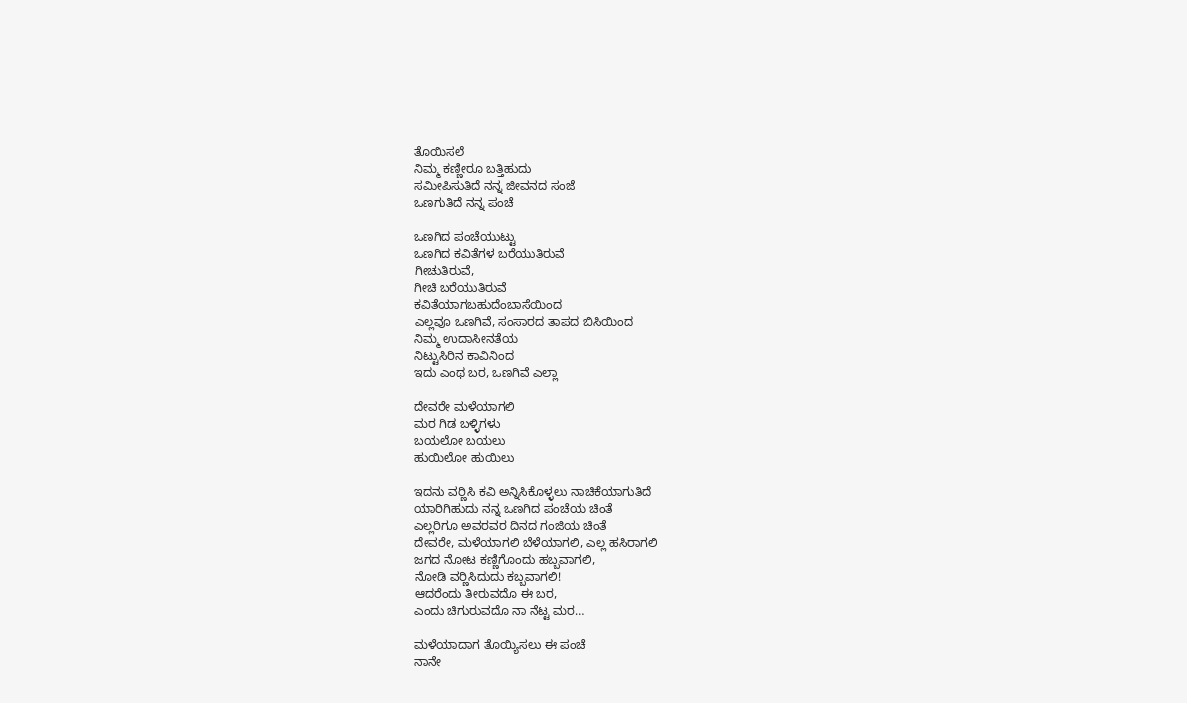ತೊಯಿಸಲೆ
ನಿಮ್ಮ ಕಣ್ಣೀರೂ ಬತ್ತಿಹುದು
ಸಮೀಪಿಸುತಿದೆ ನನ್ನ ಜೀವನದ ಸಂಜೆ
ಒಣಗುತಿದೆ ನನ್ನ ಪಂಚೆ

ಒಣಗಿದ ಪಂಚೆಯುಟ್ಟು
ಒಣಗಿದ ಕವಿತೆಗಳ ಬರೆಯುತಿರುವೆ
ಗೀಚುತಿರುವೆ,
ಗೀಚಿ ಬರೆಯುತಿರುವೆ
ಕವಿತೆಯಾಗಬಹುದೆಂಬಾಸೆಯಿಂದ
ಎಲ್ಲವೂ ಒಣಗಿವೆ, ಸಂಸಾರದ ತಾಪದ ಬಿಸಿಯಿಂದ
ನಿಮ್ಮ ಉದಾಸೀನತೆಯ
ನಿಟ್ಟುಸಿರಿನ ಕಾವಿನಿಂದ
ಇದು ಎಂಥ ಬರ, ಒಣಗಿವೆ ಎಲ್ಲಾ

ದೇವರೇ ಮಳೆಯಾಗಲಿ
ಮರ ಗಿಡ ಬಳ್ಳಿಗಳು
ಬಯಲೋ ಬಯಲು
ಹುಯಿಲೋ ಹುಯಿಲು

ಇದನು ವರ್‍ಣಿಸಿ ಕವಿ ಅನ್ನಿಸಿಕೊಳ್ಳಲು ನಾಚಿಕೆಯಾಗುತಿದೆ
ಯಾರಿಗಿಹುದು ನನ್ನ ಒಣಗಿದ ಪಂಚೆಯ ಚಿಂತೆ
ಎಲ್ಲರಿಗೂ ಅವರವರ ದಿನದ ಗಂಜಿಯ ಚಿಂತೆ
ದೇವರೇ, ಮಳೆಯಾಗಲಿ ಬೆಳೆಯಾಗಲಿ, ಎಲ್ಲ ಹಸಿರಾಗಲಿ
ಜಗದ ನೋಟ ಕಣ್ಣಿಗೊಂದು ಹಬ್ಬವಾಗಲಿ,
ನೋಡಿ ವರ್‍ಣಿಸಿದುದು ಕಬ್ಬವಾಗಲಿ!
ಆದರೆಂದು ತೀರುವದೊ ಈ ಬರ,
ಎಂದು ಚಿಗುರುವದೊ ನಾ ನೆಟ್ಟ ಮರ…

ಮಳೆಯಾದಾಗ ತೊಯ್ಯಿಸಲು ಈ ಪಂಚೆ
ನಾನೇ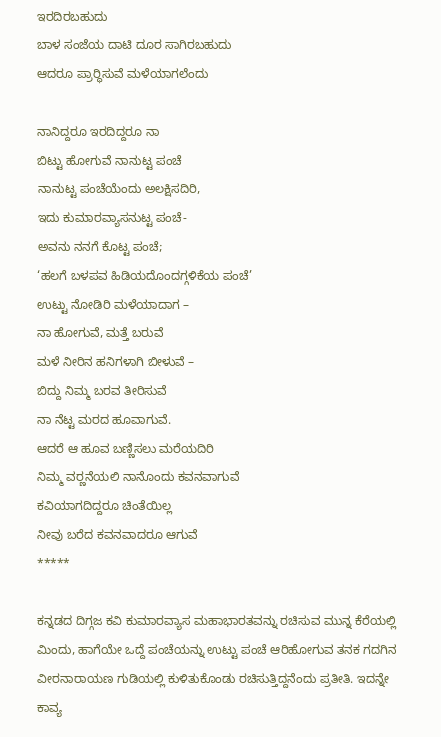ಇರದಿರಬಹುದು
ಬಾಳ ಸಂಜೆಯ ದಾಟಿ ದೂರ ಸಾಗಿರಬಹುದು
ಆದರೂ ಪ್ರಾರ್‍ಥಿಸುವೆ ಮಳೆಯಾಗಲೆಂದು

ನಾನಿದ್ದರೂ ಇರದಿದ್ದರೂ ನಾ
ಬಿಟ್ಟು ಹೋಗುವೆ ನಾನುಟ್ಟ ಪಂಚೆ
ನಾನುಟ್ಟ ಪಂಚೆಯೆಂದು ಅಲಕ್ಷಿಸದಿರಿ,
ಇದು ಕುಮಾರವ್ಯಾಸನುಟ್ಟ ಪಂಚೆ-
ಅವನು ನನಗೆ ಕೊಟ್ಟ ಪಂಚೆ;
‘ಹಲಗೆ ಬಳಪವ ಹಿಡಿಯದೊಂದಗ್ಗಳಿಕೆಯ ಪಂಚೆ’
ಉಟ್ಟು ನೋಡಿರಿ ಮಳೆಯಾದಾಗ –
ನಾ ಹೋಗುವೆ, ಮತ್ತೆ ಬರುವೆ
ಮಳೆ ನೀರಿನ ಹನಿಗಳಾಗಿ ಬೀಳುವೆ –
ಬಿದ್ದು ನಿಮ್ಮ ಬರವ ತೀರಿಸುವೆ
ನಾ ನೆಟ್ಟ ಮರದ ಹೂವಾಗುವೆ.
ಆದರೆ ಆ ಹೂವ ಬಣ್ಣಿಸಲು ಮರೆಯದಿರಿ
ನಿಮ್ಮ ವರ್‍ಣನೆಯಲಿ ನಾನೊಂದು ಕವನವಾಗುವೆ
ಕವಿಯಾಗದಿದ್ದರೂ ಚಿಂತೆಯಿಲ್ಲ
ನೀವು ಬರೆದ ಕವನವಾದರೂ ಆಗುವೆ
*****

ಕನ್ನಡದ ದಿಗ್ಗಜ ಕವಿ ಕುಮಾರವ್ಯಾಸ ಮಹಾಭಾರತವನ್ನು ರಚಿಸುವ ಮುನ್ನ ಕೆರೆಯಲ್ಲಿ ಮಿಂದು, ಹಾಗೆಯೇ ಒದ್ದೆ ಪಂಚೆಯನ್ನು ಉಟ್ಟು ಪಂಚೆ ಆರಿಹೋಗುವ ತನಕ ಗದಗಿನ ವೀರನಾರಾಯಣ ಗುಡಿಯಲ್ಲಿ ಕುಳಿತುಕೊಂಡು ರಚಿಸುತ್ತಿದ್ದನೆಂದು ಪ್ರತೀತಿ. ಇದನ್ನೇ ಕಾವ್ಯ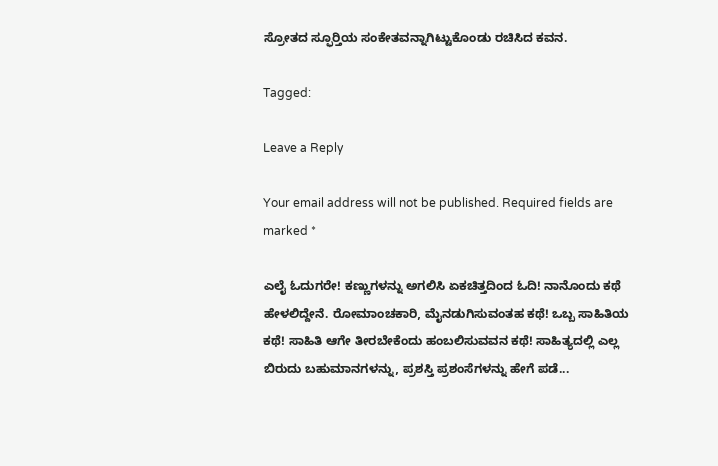ಸ್ರೋತದ ಸ್ಫೂರ್‍ತಿಯ ಸಂಕೇತವನ್ನಾಗಿಟ್ಟುಕೊಂಡು ರಚಿಸಿದ ಕವನ.

Tagged:

Leave a Reply

Your email address will not be published. Required fields are marked *

ಎಲೈ ಓದುಗರೇ! ಕಣ್ಣುಗಳನ್ನು ಅಗಲಿಸಿ ಏಕಚಿತ್ತದಿಂದ ಓದಿ! ನಾನೊಂದು ಕಥೆ ಹೇಳಲಿದ್ದೇನೆ. ರೋಮಾಂಚಕಾರಿ, ಮೈನಡುಗಿಸುವಂತಹ ಕಥೆ! ಒಬ್ಬ ಸಾಹಿತಿಯ ಕಥೆ! ಸಾಹಿತಿ ಆಗೇ ತೀರಬೇಕೆಂದು ಹಂಬಲಿಸುವವನ ಕಥೆ! ಸಾಹಿತ್ಯದಲ್ಲಿ ಎಲ್ಲ ಬಿರುದು ಬಹುಮಾನಗಳನ್ನು, ಪ್ರಶಸ್ತಿ ಪ್ರಶಂಸೆಗಳನ್ನು ಹೇಗೆ ಪಡೆ...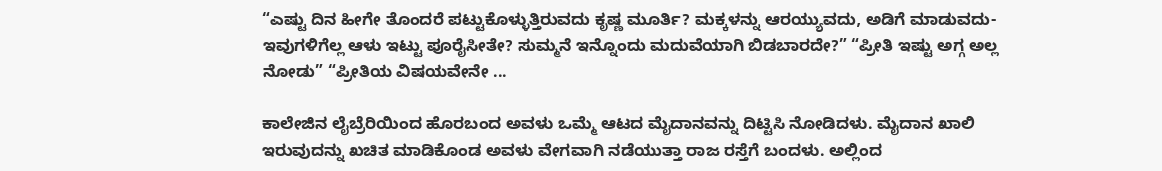“ಎಷ್ಟು ದಿನ ಹೀಗೇ ತೊಂದರೆ ಪಟ್ಟುಕೊಳ್ಳುತ್ತಿರುವದು ಕೃಷ್ಣ ಮೂರ್ತಿ? ಮಕ್ಕಳನ್ನು ಆರಯ್ಯುವದು, ಅಡಿಗೆ ಮಾಡುವದು- ಇವುಗಳಿಗೆಲ್ಲ ಆಳು ಇಟ್ಟು ಪೂರೈಸೀತೇ? ಸುಮ್ಮನೆ ಇನ್ನೊಂದು ಮದುವೆಯಾಗಿ ಬಿಡಬಾರದೇ?” “ಪ್ರೀತಿ ಇಷ್ಟು ಅಗ್ಗ ಅಲ್ಲ ನೋಡು” “ಪ್ರೀತಿಯ ವಿಷಯವೇನೇ ...

ಕಾಲೇಜಿನ ಲೈಬ್ರೆರಿಯಿಂದ ಹೊರಬಂದ ಅವಳು ಒಮ್ಮೆ ಆಟದ ಮೈದಾನವನ್ನು ದಿಟ್ಟಿಸಿ ನೋಡಿದಳು. ಮೈದಾನ ಖಾಲಿ ಇರುವುದನ್ನು ಖಚಿತ ಮಾಡಿಕೊಂಡ ಅವಳು ವೇಗವಾಗಿ ನಡೆಯುತ್ತಾ ರಾಜ ರಸ್ತೆಗೆ ಬಂದಳು. ಅಲ್ಲಿಂದ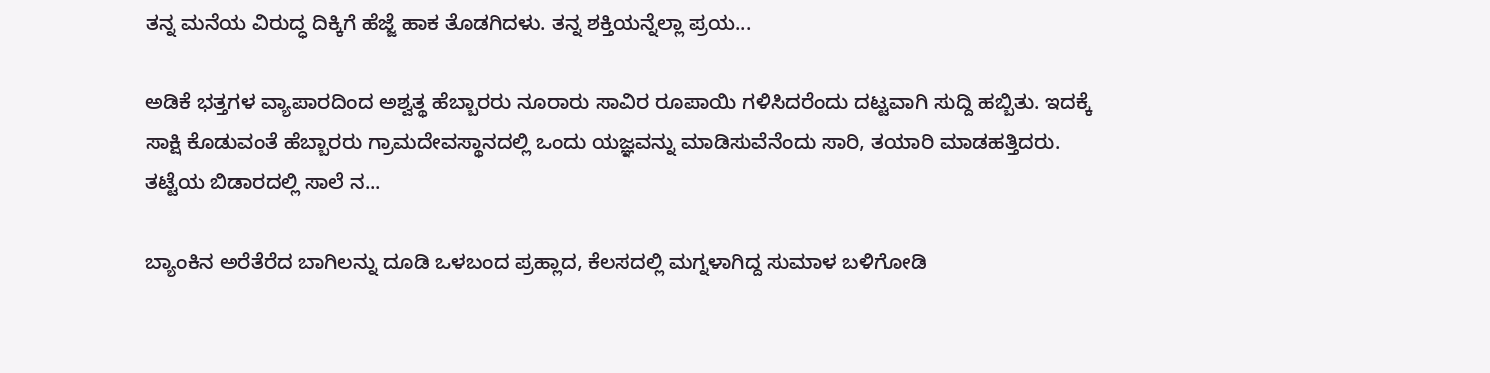ತನ್ನ ಮನೆಯ ವಿರುದ್ಧ ದಿಕ್ಕಿಗೆ ಹೆಜ್ಜೆ ಹಾಕ ತೊಡಗಿದಳು. ತನ್ನ ಶಕ್ತಿಯನ್ನೆಲ್ಲಾ ಪ್ರಯ...

ಅಡಿಕೆ ಭತ್ತಗಳ ವ್ಯಾಪಾರದಿಂದ ಅಶ್ವತ್ಥ ಹೆಬ್ಬಾರರು ನೂರಾರು ಸಾವಿರ ರೂಪಾಯಿ ಗಳಿಸಿದರೆಂದು ದಟ್ಟವಾಗಿ ಸುದ್ದಿ ಹಬ್ಬಿತು. ಇದಕ್ಕೆ ಸಾಕ್ಷಿ ಕೊಡುವಂತೆ ಹೆಬ್ಬಾರರು ಗ್ರಾಮದೇವಸ್ಥಾನದಲ್ಲಿ ಒಂದು ಯಜ್ಞವನ್ನು ಮಾಡಿಸುವೆನೆಂದು ಸಾರಿ, ತಯಾರಿ ಮಾಡಹತ್ತಿದರು. ತಟ್ಟೆಯ ಬಿಡಾರದಲ್ಲಿ ಸಾಲೆ ನ...

ಬ್ಯಾಂಕಿನ ಅರೆತೆರೆದ ಬಾಗಿಲನ್ನು ದೂಡಿ ಒಳಬಂದ ಪ್ರಹ್ಲಾದ, ಕೆಲಸದಲ್ಲಿ ಮಗ್ನಳಾಗಿದ್ದ ಸುಮಾಳ ಬಳಿಗೋಡಿ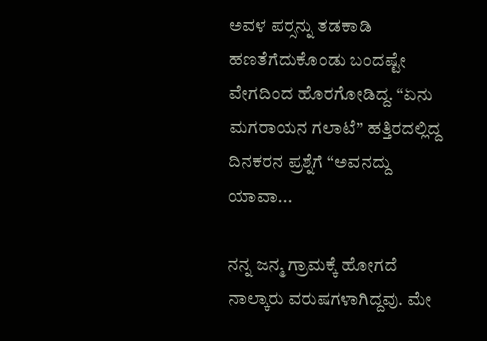ಅವಳ ಪರ್‍ಸನ್ನು ತಡಕಾಡಿ ಹಣತೆಗೆದುಕೊಂಡು ಬಂದಷ್ಟೇ ವೇಗದಿಂದ ಹೊರಗೋಡಿದ್ದ. “ಏನು ಮಗರಾಯನ ಗಲಾಟೆ” ಹತ್ತಿರದಲ್ಲಿದ್ದ ದಿನಕರನ ಪ್ರಶ್ನೆಗೆ “ಅವನದ್ದು ಯಾವಾ...

ನನ್ನ ಜನ್ಮ ಗ್ರಾಮಕ್ಕೆ ಹೋಗದೆ ನಾಲ್ಕಾರು ವರುಷಗಳಾಗಿದ್ದವು. ಮೇ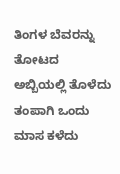ತಿಂಗಳ ಬೆವರನ್ನು ತೋಟದ ಅಬ್ಬಿಯಲ್ಲಿ ತೊಳೆದು ತಂಪಾಗಿ ಒಂದು ಮಾಸ ಕಳೆದು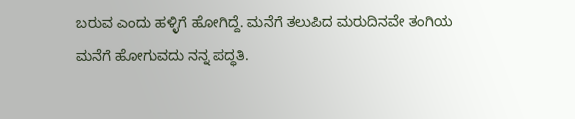ಬರುವ ಎಂದು ಹಳ್ಳಿಗೆ ಹೋಗಿದ್ದೆ. ಮನೆಗೆ ತಲುಪಿದ ಮರುದಿನವೇ ತಂಗಿಯ ಮನೆಗೆ ಹೋಗುವದು ನನ್ನ ಪದ್ಧತಿ.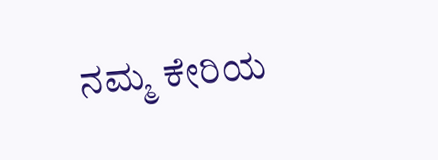ನಮ್ಮ ಕೇರಿಯ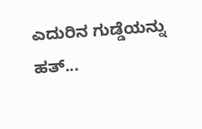ಎದುರಿನ ಗುಡ್ಡೆಯನ್ನು ಹತ್...